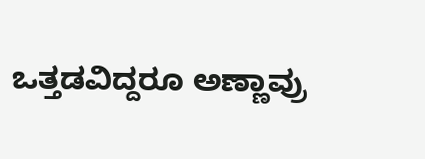ಒತ್ತಡವಿದ್ದರೂ ಅಣ್ಣಾವ್ರು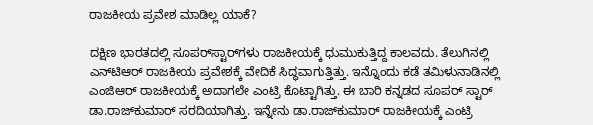ರಾಜಕೀಯ ಪ್ರವೇಶ ಮಾಡಿಲ್ಲ ಯಾಕೆ?

ದಕ್ಷಿಣ ಭಾರತದಲ್ಲಿ ಸೂಪರ್‌ಸ್ಟಾರ್‌ಗಳು ರಾಜಕೀಯಕ್ಕೆ ಧುಮುಕುತ್ತಿದ್ದ ಕಾಲವದು. ತೆಲುಗಿನಲ್ಲಿ ಎನ್‌ಟಿಆರ್ ರಾಜಕೀಯ ಪ್ರವೇಶಕ್ಕೆ ವೇದಿಕೆ ಸಿದ್ಧವಾಗುತ್ತಿತ್ತು. ಇನ್ನೊಂದು ಕಡೆ ತಮಿಳುನಾಡಿನಲ್ಲಿ ಎಂಜಿಆರ್ ರಾಜಕೀಯಕ್ಕೆ ಅದಾಗಲೇ ಎಂಟ್ರಿ ಕೊಟ್ಟಾಗಿತ್ತು. ಈ ಬಾರಿ ಕನ್ನಡದ ಸೂಪರ್ ಸ್ಟಾರ್ ಡಾ.ರಾಜ್‌ಕುಮಾರ್ ಸರದಿಯಾಗಿತ್ತು. ಇನ್ನೇನು ಡಾ.ರಾಜ್‌ಕುಮಾರ್ ರಾಜಕೀಯಕ್ಕೆ ಎಂಟ್ರಿ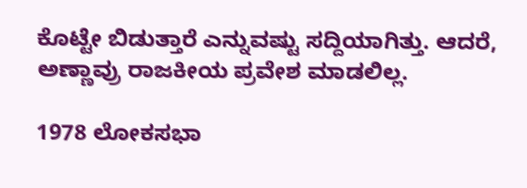ಕೊಟ್ಟೇ ಬಿಡುತ್ತಾರೆ ಎನ್ನುವಷ್ಟು ಸದ್ದಿಯಾಗಿತ್ತು. ಆದರೆ, ಅಣ್ಣಾವ್ರು ರಾಜಕೀಯ ಪ್ರವೇಶ ಮಾಡಲಿಲ್ಲ.

1978 ಲೋಕಸಭಾ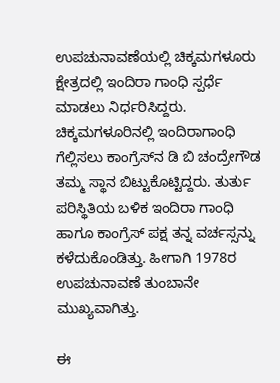ಉಪಚುನಾವಣೆಯಲ್ಲಿ ಚಿಕ್ಕಮಗಳೂರು ಕ್ಷೇತ್ರದಲ್ಲಿ ಇಂದಿರಾ ಗಾಂಧಿ ಸ್ಪರ್ಧೆ ಮಾಡಲು ನಿರ್ಧರಿಸಿದ್ದರು. ಚಿಕ್ಕಮಗಳೂರಿನಲ್ಲಿ ಇಂದಿರಾಗಾಂಧಿ ಗೆಲ್ಲಿಸಲು ಕಾಂಗ್ರೆಸ್‌ನ ಡಿ ಬಿ ಚಂದ್ರೇಗೌಡ ತಮ್ಮ ಸ್ಥಾನ ಬಿಟ್ಟುಕೊಟ್ಟಿದ್ದರು. ತುರ್ತು ಪರಿಸ್ಥಿತಿಯ ಬಳಿಕ ಇಂದಿರಾ ಗಾಂಧಿ ಹಾಗೂ ಕಾಂಗ್ರೆಸ್ ಪಕ್ಷ ತನ್ನ ವರ್ಚಸ್ಸನ್ನು ಕಳೆದುಕೊಂಡಿತ್ತು. ಹೀಗಾಗಿ 1978ರ ಉಪಚುನಾವಣೆ ತುಂಬಾನೇ ಮುಖ್ಯವಾಗಿತ್ತು.

ಈ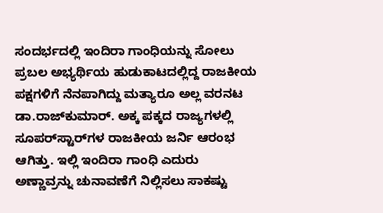ಸಂದರ್ಭದಲ್ಲಿ ಇಂದಿರಾ ಗಾಂಧಿಯನ್ನು ಸೋಲು ಪ್ರಬಲ ಅಭ್ಯರ್ಥಿಯ ಹುಡುಕಾಟದಲ್ಲಿದ್ದ ರಾಜಕೀಯ ಪಕ್ಷಗಳಿಗೆ ನೆನಪಾಗಿದ್ದು ಮತ್ಯಾರೂ ಅಲ್ಲ ವರನಟ ಡಾ.ರಾಜ್‌ಕುಮಾರ್. ಅಕ್ಕ ಪಕ್ಕದ ರಾಜ್ಯಗಳಲ್ಲಿ ಸೂಪರ್‌ಸ್ಟಾರ್‌ಗಳ ರಾಜಕೀಯ ಜರ್ನಿ ಆರಂಭ ಆಗಿತ್ತು. ಇಲ್ಲಿ ಇಂದಿರಾ ಗಾಂಧಿ ಎದುರು ಅಣ್ಣಾವ್ರನ್ನು ಚುನಾವಣೆಗೆ ನಿಲ್ಲಿಸಲು ಸಾಕಷ್ಟು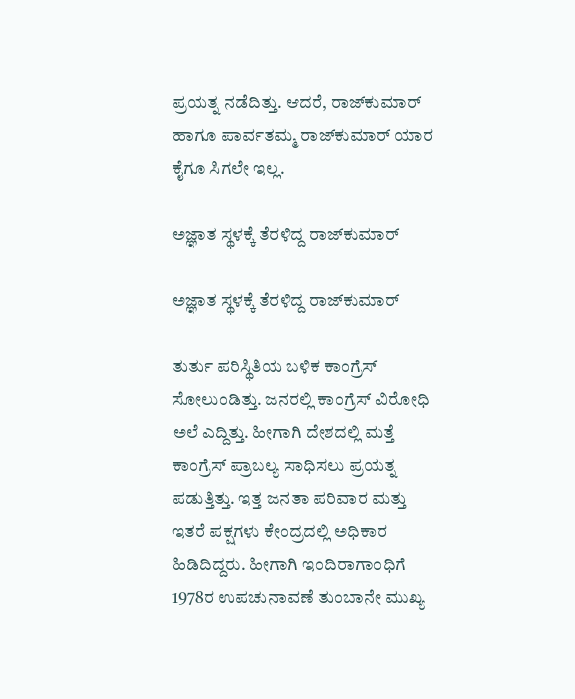ಪ್ರಯತ್ನ ನಡೆದಿತ್ತು. ಆದರೆ, ರಾಜ್‌ಕುಮಾರ್ ಹಾಗೂ ಪಾರ್ವತಮ್ಮ ರಾಜ್‌ಕುಮಾರ್ ಯಾರ ಕೈಗೂ ಸಿಗಲೇ ಇಲ್ಲ.

ಅಜ್ಞಾತ ಸ್ಥಳಕ್ಕೆ ತೆರಳಿದ್ದ ರಾಜ್‌ಕುಮಾರ್

ಅಜ್ಞಾತ ಸ್ಥಳಕ್ಕೆ ತೆರಳಿದ್ದ ರಾಜ್‌ಕುಮಾರ್

ತುರ್ತು ಪರಿಸ್ಥಿತಿಯ ಬಳಿಕ ಕಾಂಗ್ರೆಸ್ ಸೋಲುಂಡಿತ್ತು. ಜನರಲ್ಲಿ ಕಾಂಗ್ರೆಸ್ ವಿರೋಧಿ ಅಲೆ ಎದ್ದಿತ್ತು. ಹೀಗಾಗಿ ದೇಶದಲ್ಲಿ ಮತ್ತೆ ಕಾಂಗ್ರೆಸ್ ಪ್ರಾಬಲ್ಯ ಸಾಧಿಸಲು ಪ್ರಯತ್ನ ಪಡುತ್ತಿತ್ತು. ಇತ್ತ ಜನತಾ ಪರಿವಾರ ಮತ್ತು ಇತರೆ ಪಕ್ಷಗಳು ಕೇಂದ್ರದಲ್ಲಿ ಅಧಿಕಾರ ಹಿಡಿದಿದ್ದರು. ಹೀಗಾಗಿ ಇಂದಿರಾಗಾಂಧಿಗೆ 1978ರ ಉಪಚುನಾವಣೆ ತುಂಬಾನೇ ಮುಖ್ಯ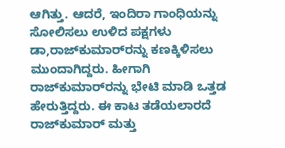ಆಗಿತ್ತು. ಆದರೆ, ಇಂದಿರಾ ಗಾಂಧಿಯನ್ನು ಸೋಲಿಸಲು ಉಳಿದ ಪಕ್ಷಗಳು ಡಾ,ರಾಜ್‌ಕುಮಾರ್‌ರನ್ನು ಕಣಕ್ಕಿಳಿಸಲು ಮುಂದಾಗಿದ್ದರು. ಹೀಗಾಗಿ ರಾಜ್‌ಕುಮಾರ್‌ರನ್ನು ಭೇಟಿ ಮಾಡಿ ಒತ್ತಡ ಹೇರುತ್ತಿದ್ದರು. ಈ ಕಾಟ ತಡೆಯಲಾರದೆ ರಾಜ್‌ಕುಮಾರ್ ಮತ್ತು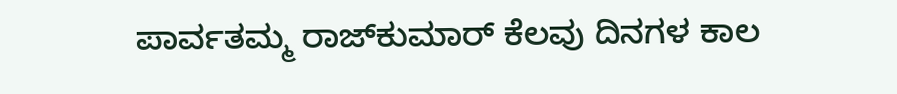ಪಾರ್ವತಮ್ಮ ರಾಜ್‌ಕುಮಾರ್ ಕೆಲವು ದಿನಗಳ ಕಾಲ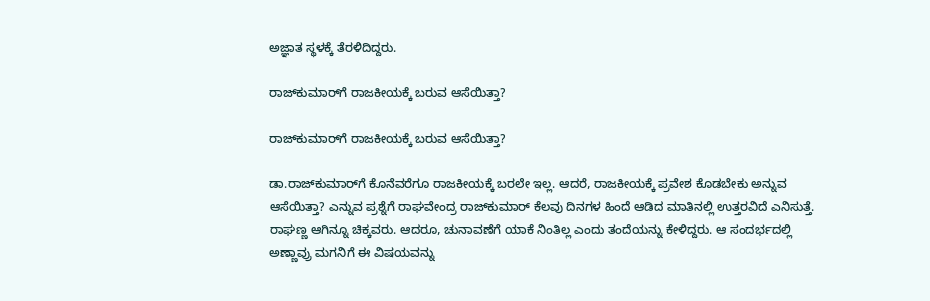ಅಜ್ಞಾತ ಸ್ಥಳಕ್ಕೆ ತೆರಳಿದಿದ್ದರು.

ರಾಜ್‌ಕುಮಾರ್‌ಗೆ ರಾಜಕೀಯಕ್ಕೆ ಬರುವ ಆಸೆಯಿತ್ತಾ?

ರಾಜ್‌ಕುಮಾರ್‌ಗೆ ರಾಜಕೀಯಕ್ಕೆ ಬರುವ ಆಸೆಯಿತ್ತಾ?

ಡಾ.ರಾಜ್‌ಕುಮಾರ್‌ಗೆ ಕೊನೆವರೆಗೂ ರಾಜಕೀಯಕ್ಕೆ ಬರಲೇ ಇಲ್ಲ. ಆದರೆ, ರಾಜಕೀಯಕ್ಕೆ ಪ್ರವೇಶ ಕೊಡಬೇಕು ಅನ್ನುವ ಆಸೆಯಿತ್ತಾ? ಎನ್ನುವ ಪ್ರಶ್ನೆಗೆ ರಾಘವೇಂದ್ರ ರಾಜ್‌ಕುಮಾರ್ ಕೆಲವು ದಿನಗಳ ಹಿಂದೆ ಆಡಿದ ಮಾತಿನಲ್ಲಿ ಉತ್ತರವಿದೆ ಎನಿಸುತ್ತೆ. ರಾಘಣ್ಣ ಆಗಿನ್ನೂ ಚಿಕ್ಕವರು. ಆದರೂ, ಚುನಾವಣೆಗೆ ಯಾಕೆ ನಿಂತಿಲ್ಲ ಎಂದು ತಂದೆಯನ್ನು ಕೇಳಿದ್ದರು. ಆ ಸಂದರ್ಭದಲ್ಲಿ ಅಣ್ಣಾವ್ರು ಮಗನಿಗೆ ಈ ವಿಷಯವನ್ನು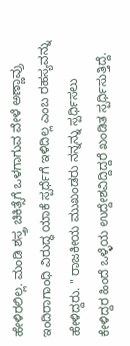ಹೇಳಿರಲಿಲ್ಲ. ಮಂಡಿ ಶಸ್ತ್ರ ಚಿಕಿತ್ಸೆಗೆ ಒಳಗಾಗುವ ವೇಳೆ ಅಣ್ಣಾವ್ರು ಇಂದಿರಾಗಾಂಧಿ ವಿರುದ್ಧ ಯಾಕೆ ಸ್ಪರ್ಧೆಗೆ ಇಳಿದಿಲ್ಲ ಎಂಬ ರಹಸ್ಯವನ್ನು ಹೇಳಿದ್ದರು. " ರಾಜಕೀಯ ಮುಖಂಡರು ನನ್ನನ್ನು ಸ್ಪರ್ಧಿಸಲು ಕೇಳಿದ್ದರ ಹಿಂದೆ ಒಳ್ಳೆಯ ಉದ್ದೇಶವಿದ್ದಿದ್ದರೆ ಖಂಡಿತ ಸ್ಪರ್ಧಿಸುತ್ತಿದ್ದೆ.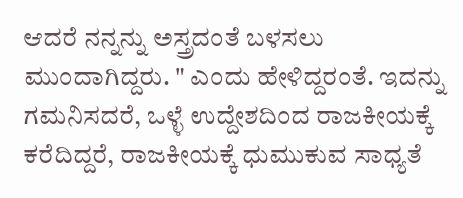ಆದರೆ ನನ್ನನ್ನು ಅಸ್ತ್ರದಂತೆ ಬಳಸಲು ಮುಂದಾಗಿದ್ದರು. " ಎಂದು ಹೇಳಿದ್ದರಂತೆ. ಇದನ್ನು ಗಮನಿಸದರೆ, ಒಳ್ಳೆ ಉದ್ದೇಶದಿಂದ ರಾಜಕೀಯಕ್ಕೆ ಕರೆದಿದ್ದರೆ, ರಾಜಕೀಯಕ್ಕೆ ಧುಮುಕುವ ಸಾಧ್ಯತೆ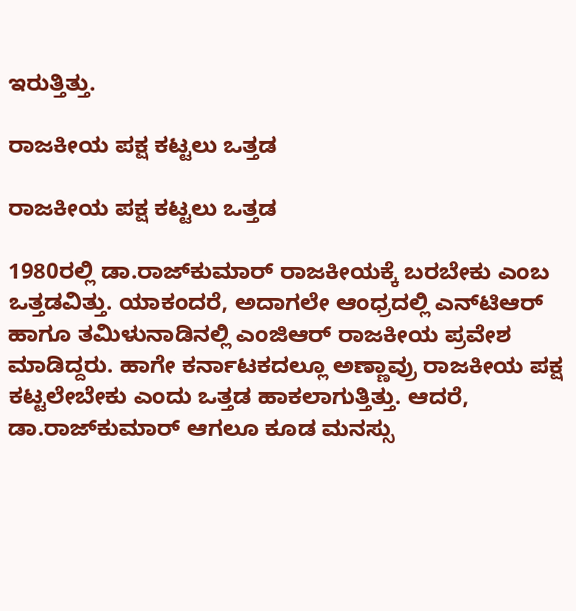ಇರುತ್ತಿತ್ತು.

ರಾಜಕೀಯ ಪಕ್ಷ ಕಟ್ಟಲು ಒತ್ತಡ

ರಾಜಕೀಯ ಪಕ್ಷ ಕಟ್ಟಲು ಒತ್ತಡ

1980ರಲ್ಲಿ ಡಾ.ರಾಜ್‌ಕುಮಾರ್ ರಾಜಕೀಯಕ್ಕೆ ಬರಬೇಕು ಎಂಬ ಒತ್ತಡವಿತ್ತು. ಯಾಕಂದರೆ, ಅದಾಗಲೇ ಆಂಧ್ರದಲ್ಲಿ ಎನ್‌ಟಿಆರ್ ಹಾಗೂ ತಮಿಳುನಾಡಿನಲ್ಲಿ ಎಂಜಿಆರ್ ರಾಜಕೀಯ ಪ್ರವೇಶ ಮಾಡಿದ್ದರು. ಹಾಗೇ ಕರ್ನಾಟಕದಲ್ಲೂ ಅಣ್ಣಾವ್ರು ರಾಜಕೀಯ ಪಕ್ಷ ಕಟ್ಟಲೇಬೇಕು ಎಂದು ಒತ್ತಡ ಹಾಕಲಾಗುತ್ತಿತ್ತು. ಆದರೆ, ಡಾ.ರಾಜ್‌ಕುಮಾರ್ ಆಗಲೂ ಕೂಡ ಮನಸ್ಸು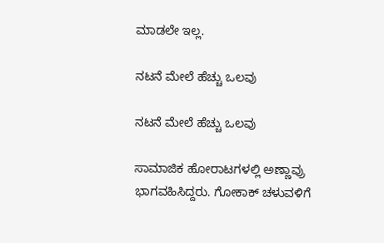ಮಾಡಲೇ ಇಲ್ಲ.

ನಟನೆ ಮೇಲೆ ಹೆಚ್ಚು ಒಲವು

ನಟನೆ ಮೇಲೆ ಹೆಚ್ಚು ಒಲವು

ಸಾಮಾಜಿಕ ಹೋರಾಟಗಳಲ್ಲಿ ಅಣ್ಣಾವ್ರು ಭಾಗವಹಿಸಿದ್ದರು. ಗೋಕಾಕ್ ಚಳುವಳಿಗೆ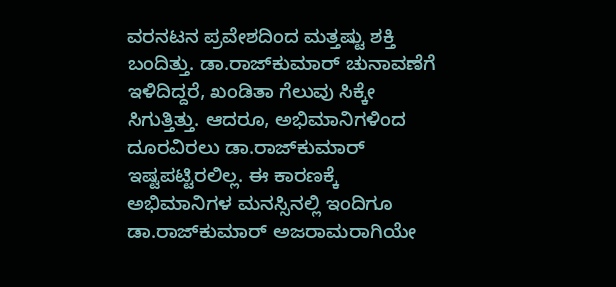ವರನಟನ ಪ್ರವೇಶದಿಂದ ಮತ್ತಷ್ಟು ಶಕ್ತಿ ಬಂದಿತ್ತು. ಡಾ.ರಾಜ್‌ಕುಮಾರ್ ಚುನಾವಣೆಗೆ ಇಳಿದಿದ್ದರೆ, ಖಂಡಿತಾ ಗೆಲುವು ಸಿಕ್ಕೇ ಸಿಗುತ್ತಿತ್ತು. ಆದರೂ, ಅಭಿಮಾನಿಗಳಿಂದ ದೂರವಿರಲು ಡಾ.ರಾಜ್‌ಕುಮಾರ್ ಇಷ್ಟಪಟ್ಟಿರಲಿಲ್ಲ. ಈ ಕಾರಣಕ್ಕೆ ಅಭಿಮಾನಿಗಳ ಮನಸ್ಸಿನಲ್ಲಿ ಇಂದಿಗೂ ಡಾ.ರಾಜ್‌ಕುಮಾರ್ ಅಜರಾಮರಾಗಿಯೇ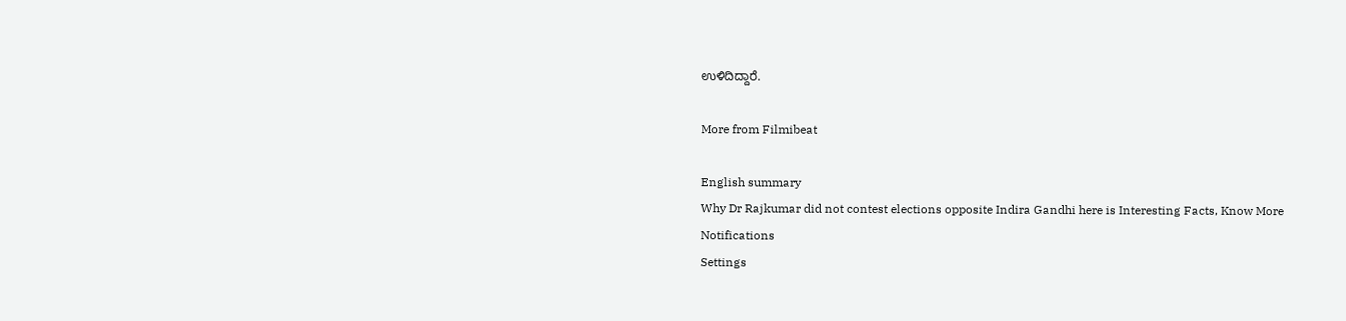ಉಳಿದಿದ್ದಾರೆ.

More from Filmibeat

English summary
Why Dr Rajkumar did not contest elections opposite Indira Gandhi here is Interesting Facts, Know More
Notifications
Settings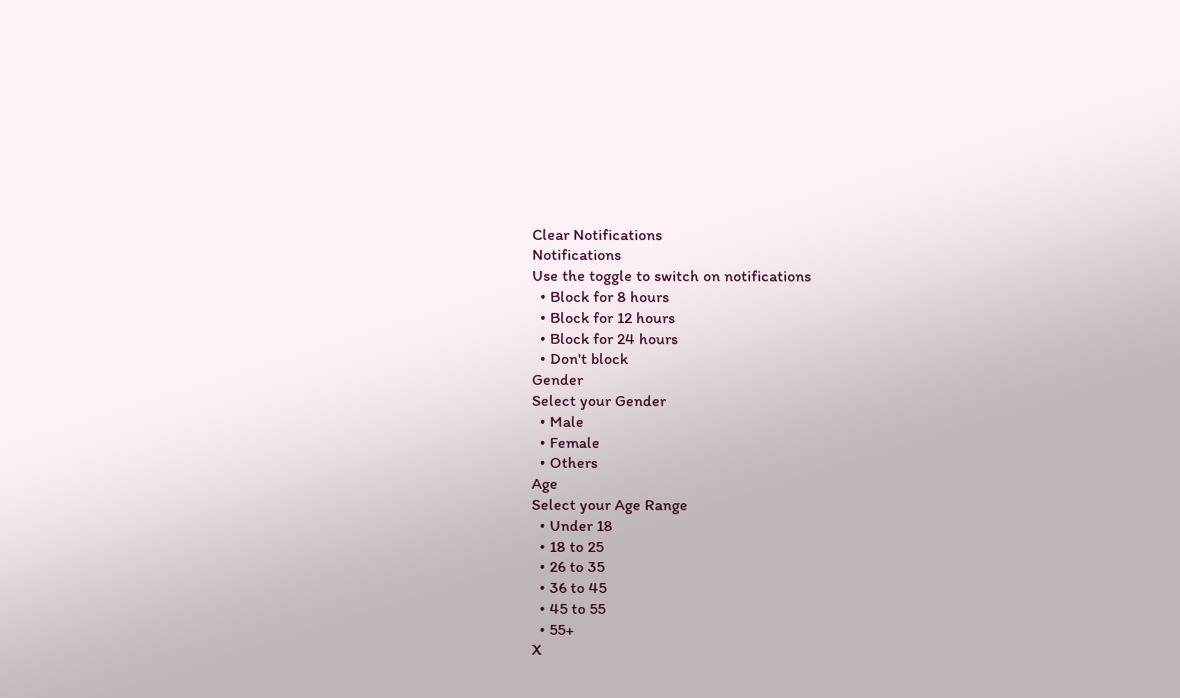Clear Notifications
Notifications
Use the toggle to switch on notifications
  • Block for 8 hours
  • Block for 12 hours
  • Block for 24 hours
  • Don't block
Gender
Select your Gender
  • Male
  • Female
  • Others
Age
Select your Age Range
  • Under 18
  • 18 to 25
  • 26 to 35
  • 36 to 45
  • 45 to 55
  • 55+
X